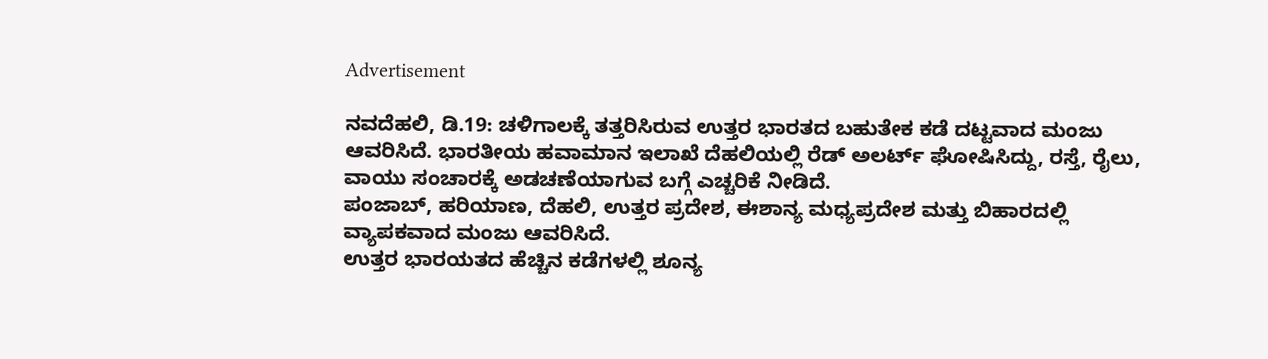Advertisement

ನವದೆಹಲಿ, ಡಿ.19: ಚಳಿಗಾಲಕ್ಕೆ ತತ್ತರಿಸಿರುವ ಉತ್ತರ ಭಾರತದ ಬಹುತೇಕ ಕಡೆ ದಟ್ಟವಾದ ಮಂಜು ಆವರಿಸಿದೆ. ಭಾರತೀಯ ಹವಾಮಾನ ಇಲಾಖೆ ದೆಹಲಿಯಲ್ಲಿ ರೆಡ್ ಅಲರ್ಟ್ ಘೋಷಿಸಿದ್ದು, ರಸ್ತೆ, ರೈಲು, ವಾಯು ಸಂಚಾರಕ್ಕೆ ಅಡಚಣೆಯಾಗುವ ಬಗ್ಗೆ ಎಚ್ಚರಿಕೆ ನೀಡಿದೆ.
ಪಂಜಾಬ್, ಹರಿಯಾಣ, ದೆಹಲಿ, ಉತ್ತರ ಪ್ರದೇಶ, ಈಶಾನ್ಯ ಮಧ್ಯಪ್ರದೇಶ ಮತ್ತು ಬಿಹಾರದಲ್ಲಿ ವ್ಯಾಪಕವಾದ ಮಂಜು ಆವರಿಸಿದೆ.
ಉತ್ತರ ಭಾರಯತದ ಹೆಚ್ಚಿನ ಕಡೆಗಳಲ್ಲಿ ಶೂನ್ಯ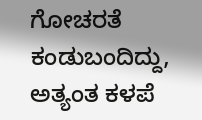ಗೋಚರತೆ ಕಂಡುಬಂದಿದ್ದು, ಅತ್ಯಂತ ಕಳಪೆ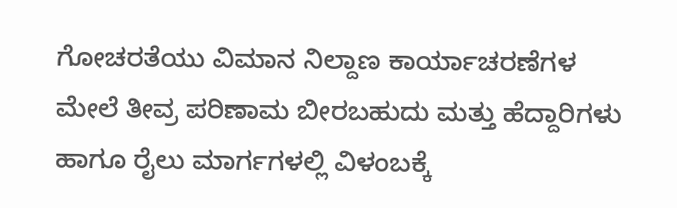ಗೋಚರತೆಯು ವಿಮಾನ ನಿಲ್ದಾಣ ಕಾರ್ಯಾಚರಣೆಗಳ ಮೇಲೆ ತೀವ್ರ ಪರಿಣಾಮ ಬೀರಬಹುದು ಮತ್ತು ಹೆದ್ದಾರಿಗಳು ಹಾಗೂ ರೈಲು ಮಾರ್ಗಗಳಲ್ಲಿ ವಿಳಂಬಕ್ಕೆ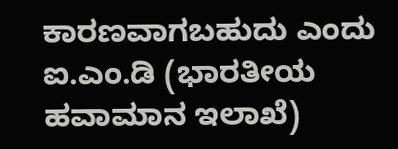ಕಾರಣವಾಗಬಹುದು ಎಂದು ಐ.ಎಂ.ಡಿ (ಭಾರತೀಯ ಹವಾಮಾನ ಇಲಾಖೆ)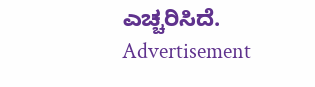ಎಚ್ಚರಿಸಿದೆ.
Advertisement